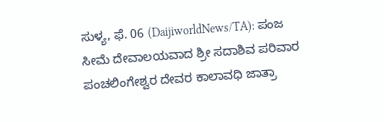ಸುಳ್ಯ, ಫೆ. 06 (DaijiworldNews/TA): ಪಂಜ ಸೀಮೆ ದೇವಾಲಯವಾದ ಶ್ರೀ ಸದಾಶಿವ ಪರಿವಾರ ಪಂಚಲಿಂಗೇಶ್ವರ ದೇವರ ಕಾಲಾವಧಿ ಜಾತ್ರಾ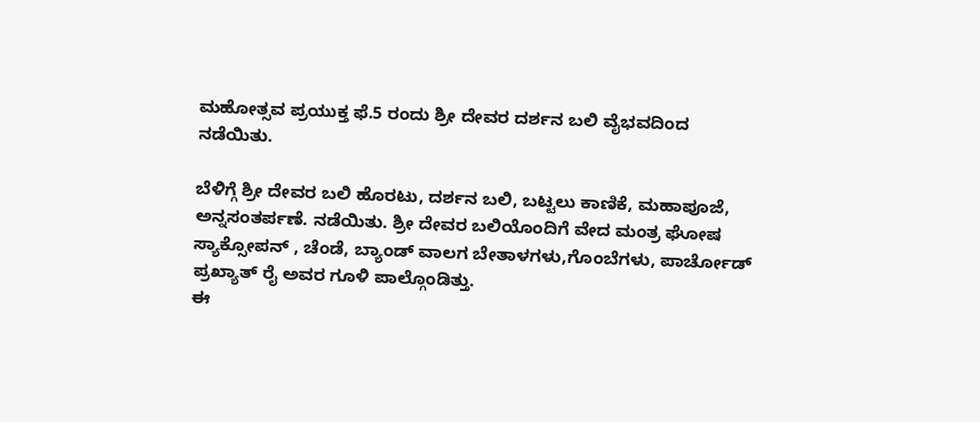ಮಹೋತ್ಸವ ಪ್ರಯುಕ್ತ ಫೆ.5 ರಂದು ಶ್ರೀ ದೇವರ ದರ್ಶನ ಬಲಿ ವೈಭವದಿಂದ ನಡೆಯಿತು.

ಬೆಳಿಗ್ಗೆ ಶ್ರೀ ದೇವರ ಬಲಿ ಹೊರಟು, ದರ್ಶನ ಬಲಿ, ಬಟ್ಟಲು ಕಾಣಿಕೆ, ಮಹಾಪೂಜೆ, ಅನ್ನಸಂತರ್ಪಣೆ. ನಡೆಯಿತು. ಶ್ರೀ ದೇವರ ಬಲಿಯೊಂದಿಗೆ ವೇದ ಮಂತ್ರ ಘೋಷ ಸ್ಯಾಕ್ಸೋಪನ್ , ಚೆಂಡೆ, ಬ್ಯಾಂಡ್ ವಾಲಗ ಬೇತಾಳಗಳು,ಗೊಂಬೆಗಳು, ಪಾರ್ಚೋಡ್ ಪ್ರಖ್ಯಾತ್ ರೈ ಅವರ ಗೂಳಿ ಪಾಲ್ಗೊಂಡಿತ್ತು.
ಈ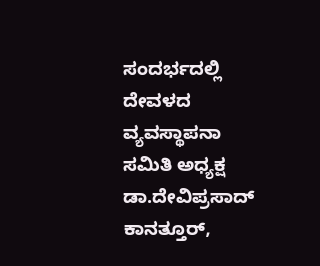ಸಂದರ್ಭದಲ್ಲಿ ದೇವಳದ ವ್ಯವಸ್ಥಾಪನಾ ಸಮಿತಿ ಅಧ್ಯಕ್ಷ ಡಾ.ದೇವಿಪ್ರಸಾದ್ ಕಾನತ್ತೂರ್,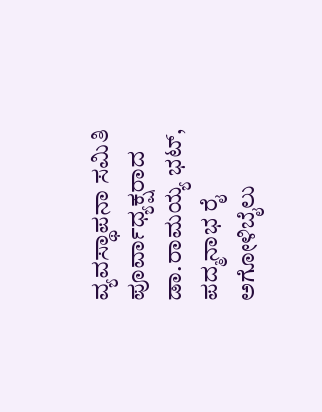ವ್ಯವಸ್ಥಾಪನಾ ಸಮಿತಿ ಪೂರ್ವಾಧ್ಯಕ್ಷರಾದ ಡಾ.ರಾಮಯ್ಯ ಭಟ್, ಪದ್ಮನಾಭ ರೈ ಅಗೋಳಿಬೈಲು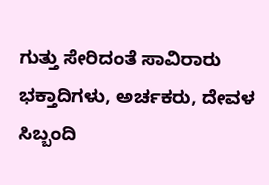ಗುತ್ತು ಸೇರಿದಂತೆ ಸಾವಿರಾರು ಭಕ್ತಾದಿಗಳು, ಅರ್ಚಕರು, ದೇವಳ ಸಿಬ್ಬಂದಿ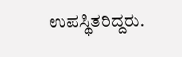ಉಪಸ್ಥಿತರಿದ್ದರು.